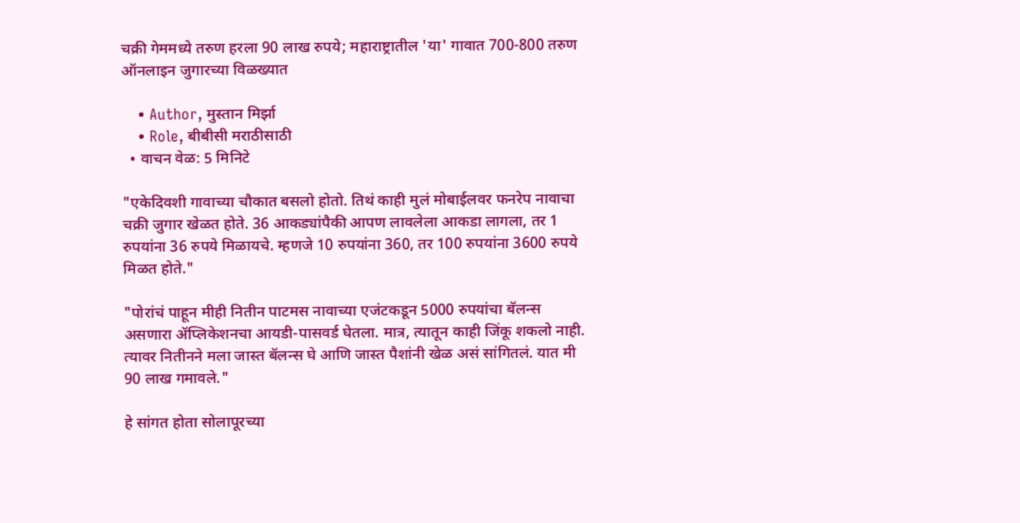चक्री गेममध्ये तरुण हरला 90 लाख रुपये; महाराष्ट्रातील 'या' गावात 700-800 तरुण ऑनलाइन जुगारच्या विळख्यात

    • Author, मुस्तान मिर्झा
    • Role, बीबीसी मराठीसाठी
  • वाचन वेळ: 5 मिनिटे

"एकेदिवशी गावाच्या चौकात बसलो होतो. तिथं काही मुलं मोबाईलवर फनरेप नावाचा चक्री जुगार खेळत होते. 36 आकड्यांपैकी आपण लावलेला आकडा लागला, तर 1 रुपयांना 36 रुपये मिळायचे. म्हणजे 10 रुपयांना 360, तर 100 रुपयांना 3600 रुपये मिळत होते."

"पोरांचं पाहून मीही नितीन पाटमस नावाच्या एजंटकडून 5000 रुपयांचा बॅलन्स असणारा ॲप्लिकेशनचा आयडी-पासवर्ड घेतला. मात्र, त्यातून काही जिंकू शकलो नाही. त्यावर नितीनने मला जास्त बॅलन्स घे आणि जास्त पैशांनी खेळ असं सांगितलं. यात मी 90 लाख गमावले."

हे सांगत होता सोलापूरच्या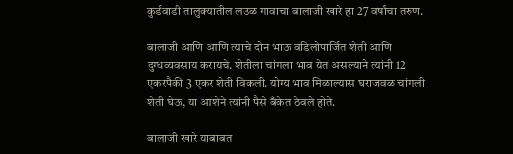कुर्डवाडी तालुक्यातील लउळ गावाचा बालाजी खारे हा 27 वर्षांचा तरुण.

बालाजी आणि आणि त्याचे दोन भाऊ वडिलोपार्जित शेती आणि दुग्धव्यवसाय करायचे. शेतीला चांगला भाव येत असल्याने त्यांनी 12 एकरपैकी 3 एकर शेती विकली. योग्य भाव मिळाल्यास घराजवळ चांगली शेती घेऊ, या आशेने त्यांनी पैसे बँकेत ठेवले होते.

बालाजी खारे याबाबत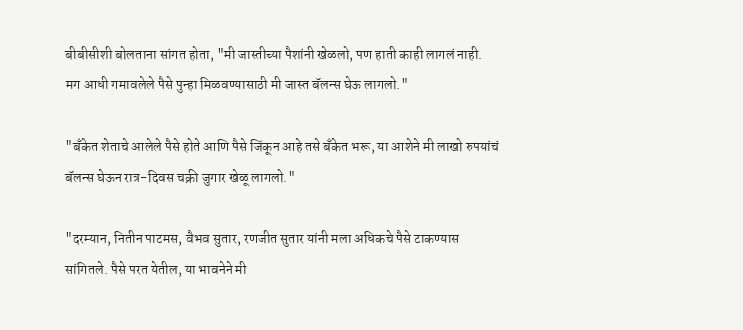बीबीसीशी बोलताना सांगत होता, "मी जास्तीच्या पैशांनी खेळलो, पण हाती काही लागलं नाही. मग आधी गमावलेले पैसे पुन्हा मिळवण्यासाठी मी जास्त बॅलन्स घेऊ लागलो."

"बँकेत शेताचे आलेले पैसे होते आणि पैसे जिंकून आहे तसे बँकेत भरू, या आशेने मी लाखो रुपयांचं बॅलन्स घेऊन रात्र-दिवस चक्री जुगार खेळू लागलो."

"दरम्यान, नितीन पाटमस, वैभव सुतार, रणजीत सुतार यांनी मला अधिकचे पैसे टाकण्यास सांगितले. पैसे परत येतील, या भावनेने मी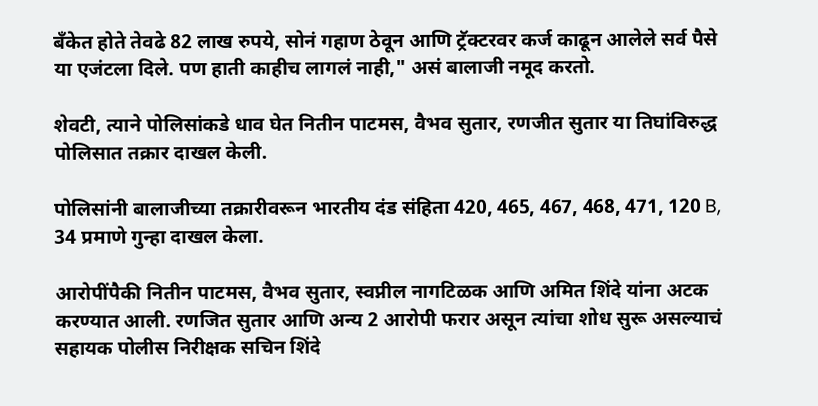बँकेत होते तेवढे 82 लाख रुपये, सोनं गहाण ठेवून आणि ट्रॅक्टरवर कर्ज काढून आलेले सर्व पैसे या एजंटला दिले. पण हाती काहीच लागलं नाही," असं बालाजी नमूद करतो.

शेवटी, त्याने पोलिसांकडे धाव घेत नितीन पाटमस, वैभव सुतार, रणजीत सुतार या तिघांविरुद्ध पोलिसात तक्रार दाखल केली.

पोलिसांनी बालाजीच्या तक्रारीवरून भारतीय दंड संहिता 420, 465, 467, 468, 471, 120 B, 34 प्रमाणे गुन्हा दाखल केला.

आरोपींपैकी नितीन पाटमस, वैभव सुतार, स्वप्नील नागटिळक आणि अमित शिंदे यांना अटक करण्यात आली. रणजित सुतार आणि अन्य 2 आरोपी फरार असून त्यांचा शोध सुरू असल्याचं सहायक पोलीस निरीक्षक सचिन शिंदे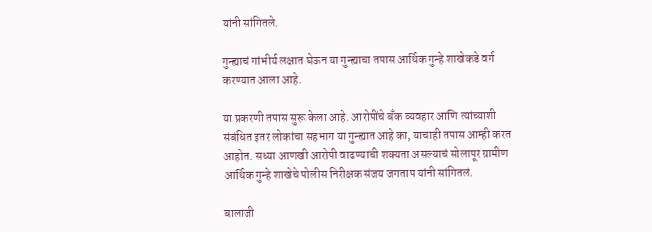यांनी सांगितले.

गुन्ह्याचं गांभीर्य लक्षात घेऊन या गुन्ह्याचा तपास आर्थिक गुन्हे शाखेकडे वर्ग करण्यात आला आहे.

या प्रकरणी तपास सुरू केला आहे. आरोपींचे बँक व्यवहार आणि त्यांच्याशी संबंधित इतर लोकांचा सहभाग या गुन्ह्यात आहे का, याचाही तपास आम्ही करत आहोत. सध्या आणखी आरोपी वाढण्याची शक्यता असल्याचं सोलापूर ग्रामीण आर्थिक गुन्हे शाखेचे पोलीस निरीक्षक संजय जगताप यांनी सांगितलं.

बालाजी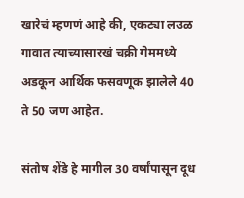खारेचं म्हणणं आहे की, एकट्या लउळ गावात त्याच्यासारखं चक्री गेममध्ये अडकून आर्थिक फसवणूक झालेले 40 ते 50 जण आहेत.

संतोष शेंडे हे मागील 30 वर्षांपासून दूध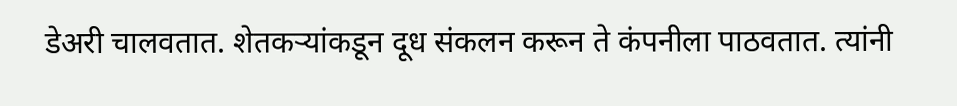डेअरी चालवतात. शेतकऱ्यांकडून दूध संकलन करून ते कंपनीला पाठवतात. त्यांनी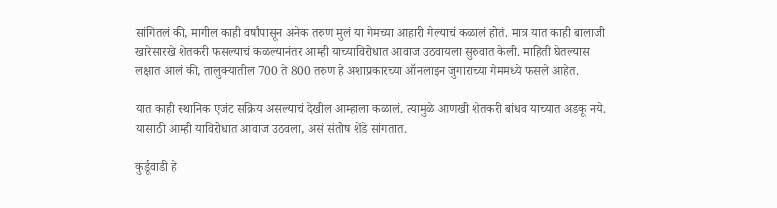सांगितलं की, मागील काही वर्षांपासून अनेक तरुण मुलं या गेमच्या आहारी गेल्याचं कळालं होतं. मात्र यात काही बालाजी खारेसारखे शेतकरी फसल्याचं कळल्यानंतर आम्ही याच्याविरोधात आवाज उठवायला सुरुवात केली. माहिती घेतल्यास लक्षात आलं की, तालुक्यातील 700 ते 800 तरुण हे अशाप्रकारच्या ऑनलाइन जुगाराच्या गेममध्ये फसले आहेत.

यात काही स्थानिक एजंट सक्रिय असल्याचं देखील आम्हाला कळालं. त्यामुळे आणखी शेतकरी बांधव याच्यात अडकू नये. यासाठी आम्ही याविरोधात आवाज उठवला, असं संतोष शेंडे सांगतात.

कुर्डूवाडी हे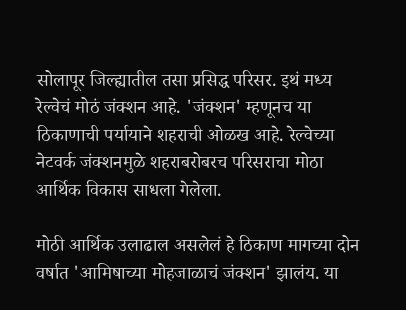सोलापूर जिल्ह्यातील तसा प्रसिद्ध परिसर. इथं मध्य रेल्वेचं मोठं जंक्शन आहे. 'जंक्शन' म्हणूनच या ठिकाणाची पर्यायाने शहराची ओळख आहे. रेल्वेच्या नेटवर्क जंक्शनमुळे शहराबरोबरच परिसराचा मोठा आर्थिक विकास साधला गेलेला.

मोठी आर्थिक उलाढाल असलेलं हे ठिकाण मागच्या दोन वर्षात 'आमिषाच्या मोहजाळाचं जंक्शन' झालंय. या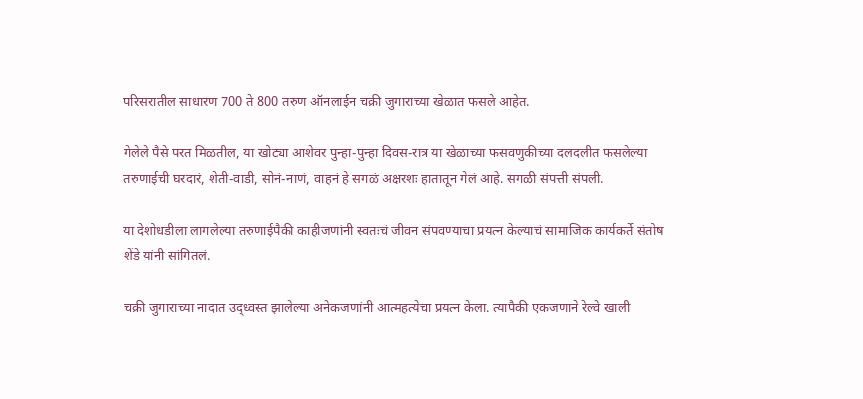परिसरातील साधारण 700 ते 800 तरुण ऑनलाईन चक्री जुगाराच्या खेळात फसले आहेत.

गेलेले पैसे परत मिळतील, या खोट्या आशेवर पुन्हा-पुन्हा दिवस-रात्र या खेळाच्या फसवणुकीच्या दलदलीत फसलेल्या तरुणाईची घरदारं, शेती-वाडी, सोनं-नाणं, वाहनं हे सगळं अक्षरशः हातातून गेलं आहे. सगळी संपत्ती संपली.

या देशोधडीला लागलेल्या तरुणाईपैकी काहीजणांनी स्वतःचं जीवन संपवण्याचा प्रयत्न केल्याचं सामाजिक कार्यकर्ते संतोष शेंडे यांनी सांगितलं.

चक्री जुगाराच्या नादात उद्ध्वस्त झालेल्या अनेकजणांनी आत्महत्येचा प्रयत्न केला. त्यापैकी एकजणाने रेल्वे खाली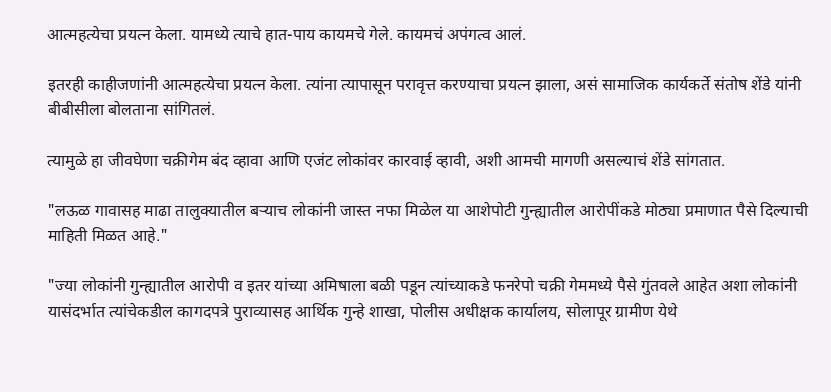आत्महत्येचा प्रयत्न केला. यामध्ये त्याचे हात-पाय कायमचे गेले. कायमचं अपंगत्व आलं.

इतरही काहीजणांनी आत्महत्येचा प्रयत्न केला. त्यांना त्यापासून परावृत्त करण्याचा प्रयत्न झाला, असं सामाजिक कार्यकर्ते संतोष शेंडे यांनी बीबीसीला बोलताना सांगितलं.

त्यामुळे हा जीवघेणा चक्रीगेम बंद व्हावा आणि एजंट लोकांवर कारवाई व्हावी, अशी आमची मागणी असल्याचं शेंडे सांगतात.

"लऊळ गावासह माढा तालुक्यातील बऱ्याच लोकांनी जास्त नफा मिळेल या आशेपोटी गुन्ह्यातील आरोपींकडे मोठ्या प्रमाणात पैसे दिल्याची माहिती मिळत आहे."

"ज्या लोकांनी गुन्ह्यातील आरोपी व इतर यांच्या अमिषाला बळी पडून त्यांच्याकडे फनरेपो चक्री गेममध्ये पैसे गुंतवले आहेत अशा लोकांनी यासंदर्भात त्यांचेकडील कागदपत्रे पुराव्यासह आर्थिक गुन्हे शाखा, पोलीस अधीक्षक कार्यालय, सोलापूर ग्रामीण येथे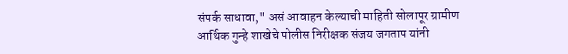संपर्क साधावा," असं आवाहन केल्याची माहिती सोलापूर ग्रामीण आर्थिक गुन्हे शाखेचे पोलीस निरीक्षक संजय जगताप यांनी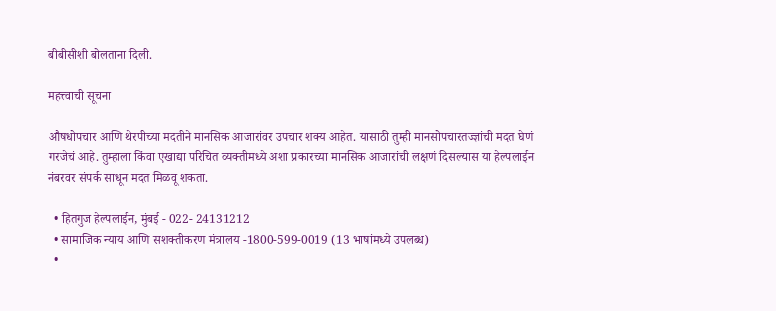बीबीसीशी बोलताना दिली.

महत्त्वाची सूचना

औषधोपचार आणि थेरपीच्या मदतीने मानसिक आजारांवर उपचार शक्य आहेत. यासाठी तुम्ही मानसोपचारतज्ज्ञांची मदत घेणं गरजेचं आहे. तुम्हाला किंवा एखाद्या परिचित व्यक्तीमध्ये अशा प्रकारच्या मानसिक आजारांची लक्षणं दिसल्यास या हेल्पलाईन नंबरवर संपर्क साधून मदत मिळवू शकता.

  • हितगुज हेल्पलाईन, मुंबई - 022- 24131212
  • सामाजिक न्याय आणि सशक्तीकरण मंत्रालय -1800-599-0019 (13 भाषांमध्ये उपलब्ध)
  •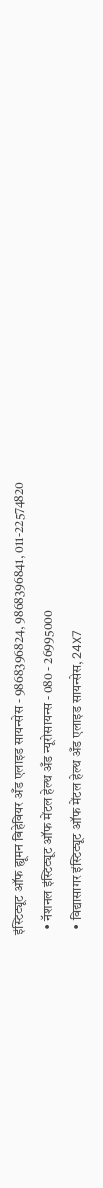इंस्टिट्यूट ऑफ ह्यूमन बिहेवियर अँड एलाइड सायन्सेस - 9868396824, 9868396841, 011-22574820
  • नॅशनल इंस्टिट्यूट ऑफ मेंटल हेल्थ अँड न्यूरोसायन्स - 080 - 26995000
  • विद्यासागर इंस्टिट्यूट ऑफ मेंटल हेल्थ अँड एलाइड सायन्सेस, 24X7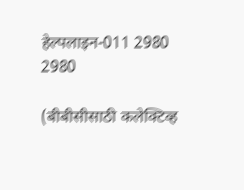हेल्पलाइन-011 2980 2980

(बीबीसीसाठी कलेक्टिव्ह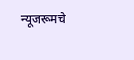न्यूजरूमचे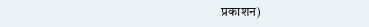प्रकाशन)